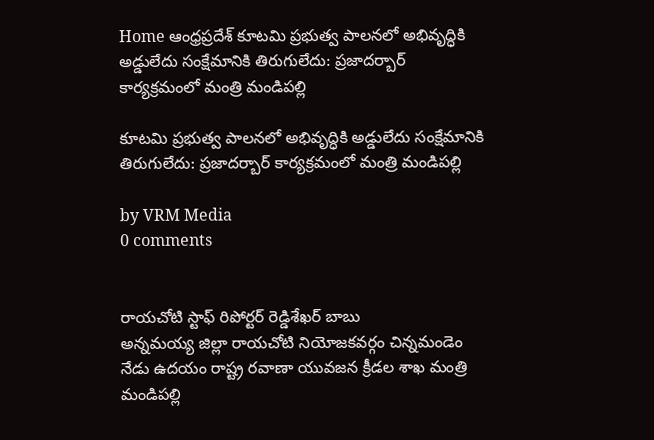Home ఆంధ్రప్రదేశ్ కూటమి ప్రభుత్వ పాలనలో అభివృద్ధికి అడ్డులేదు సంక్షేమానికి తిరుగులేదు: ప్రజాదర్బార్ కార్యక్రమంలో మంత్రి మండిపల్లి

కూటమి ప్రభుత్వ పాలనలో అభివృద్ధికి అడ్డులేదు సంక్షేమానికి తిరుగులేదు: ప్రజాదర్బార్ కార్యక్రమంలో మంత్రి మండిపల్లి

by VRM Media
0 comments


రాయచోటి స్టాఫ్ రిపోర్టర్ రెడ్డిశేఖర్ బాబు
అన్నమయ్య జిల్లా రాయచోటి నియోజకవర్గం చిన్నమండెం
నేడు ఉదయం రాష్ట్ర రవాణా యువజన క్రీడల శాఖ మంత్రి మండిపల్లి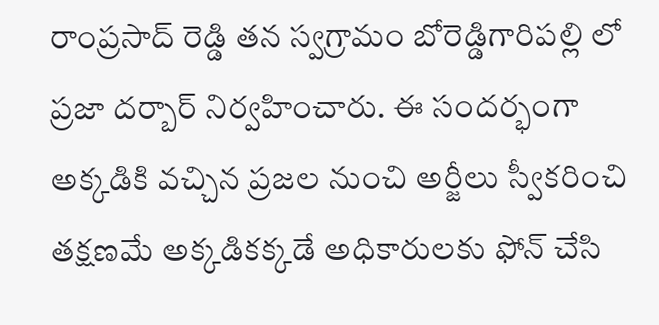రాంప్రసాద్ రెడ్డి తన స్వగ్రామం బోరెడ్డిగారిపల్లి లో ప్రజా దర్బార్ నిర్వహించారు. ఈ సందర్భంగా అక్కడికి వచ్చిన ప్రజల నుంచి అర్జీలు స్వీకరించి తక్షణమే అక్కడికక్కడే అధికారులకు ఫోన్ చేసి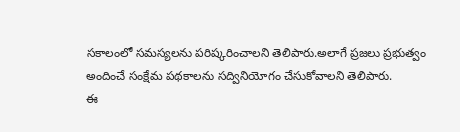సకాలంలో సమస్యలను పరిష్కరించాలని తెలిపారు.అలాగే ప్రజలు ప్రభుత్వం అందించే సంక్షేమ పథకాలను సద్వినియోగం చేసుకోవాలని తెలిపారు.
ఈ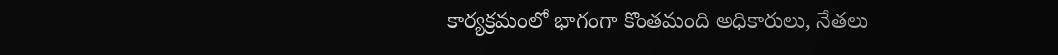కార్యక్రమంలో భాగంగా కొంతమంది అధికారులు, నేతలు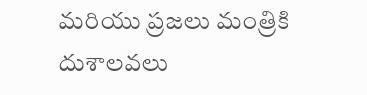మరియు ప్రజలు మంత్రికి దుశాలవలు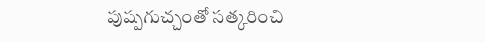పుష్పగుచ్చంతో సత్కరించి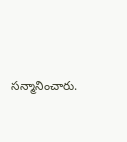సన్మానించారు.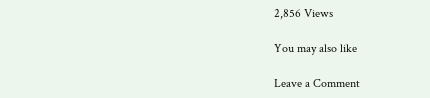2,856 Views

You may also like

Leave a Comment